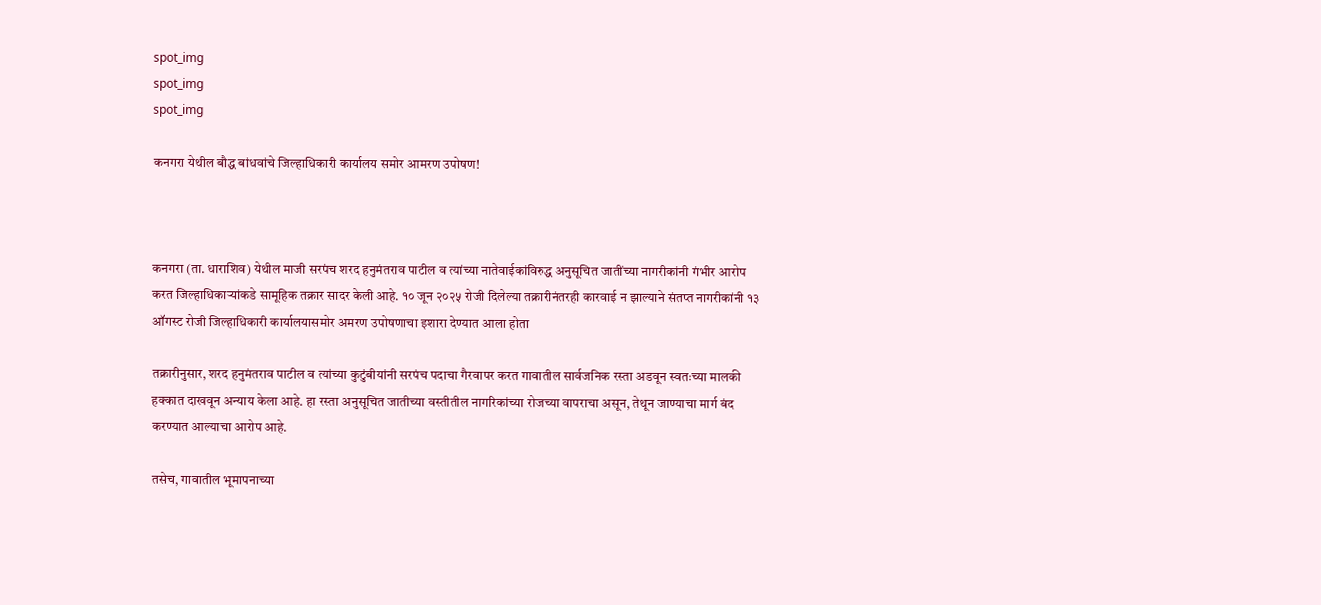spot_img
spot_img
spot_img

कनगरा येथील बौद्ध बांधवांचे जिल्हाधिकारी कार्यालय समोर आमरण उपोषण!



कनगरा (ता. धाराशिव) येथील माजी सरपंच शरद हनुमंतराव पाटील व त्यांच्या नातेवाईकांविरुद्ध अनुसूचित जातींच्या नागरीकांनी गंभीर आरोप करत जिल्हाधिकाऱ्यांकडे सामूहिक तक्रार सादर केली आहे. १० जून २०२५ रोजी दिलेल्या तक्रारीनंतरही कारवाई न झाल्याने संतप्त नागरीकांनी १३ ऑगस्ट रोजी जिल्हाधिकारी कार्यालयासमोर अमरण उपोषणाचा इशारा देण्यात आला होता

तक्रारीनुसार, शरद हनुमंतराव पाटील व त्यांच्या कुटुंबीयांनी सरपंच पदाचा गैरवापर करत गावातील सार्वजनिक रस्ता अडवून स्वतःच्या मालकी हक्कात दाखवून अन्याय केला आहे. हा रस्ता अनुसूचित जातीच्या वस्तीतील नागरिकांच्या रोजच्या वापराचा असून, तेथून जाण्याचा मार्ग बंद करण्यात आल्याचा आरोप आहे.

तसेच, गावातील भूमापनाच्या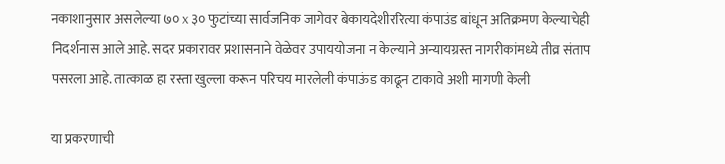नकाशानुसार असलेल्या ७० x ३० फुटांच्या सार्वजनिक जागेवर बेकायदेशीररित्या कंपाउंड बांधून अतिक्रमण केल्याचेही निदर्शनास आले आहे. सदर प्रकारावर प्रशासनाने वेळेवर उपाययोजना न केल्याने अन्यायग्रस्त नागरीकांमध्ये तीव्र संताप पसरला आहे. तात्काळ हा रस्ता खुल्ला करून परिचय मारलेली कंपाऊंड काढून टाकावे अशी मागणी केली

या प्रकरणाची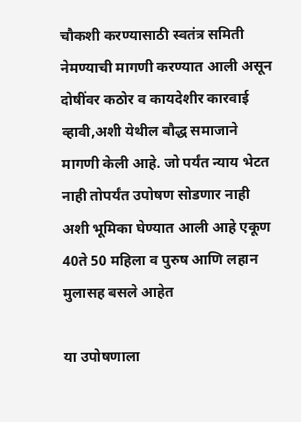चौकशी करण्यासाठी स्वतंत्र समिती नेमण्याची मागणी करण्यात आली असून दोषींवर कठोर व कायदेशीर कारवाई व्हावी,अशी येथील बौद्ध समाजाने मागणी केली आहे. जो पर्यंत न्याय भेटत नाही तोपर्यंत उपोषण सोडणार नाही अशी भूमिका घेण्यात आली आहे एकूण 40ते 50 महिला व पुरुष आणि लहान मुलासह बसले आहेत

या उपोषणाला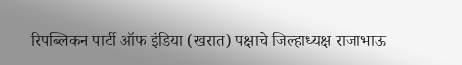रिपब्लिकन पार्टी ऑफ इंडिया (खरात) पक्षाचे जिल्हाध्यक्ष राजाभाऊ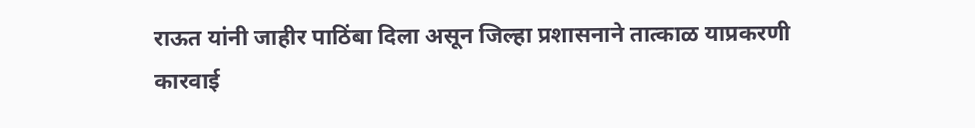राऊत यांनी जाहीर पाठिंबा दिला असून जिल्हा प्रशासनाने तात्काळ याप्रकरणी कारवाई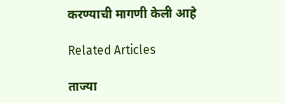करण्याची मागणी केली आहे

Related Articles

ताज्या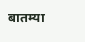बातम्या